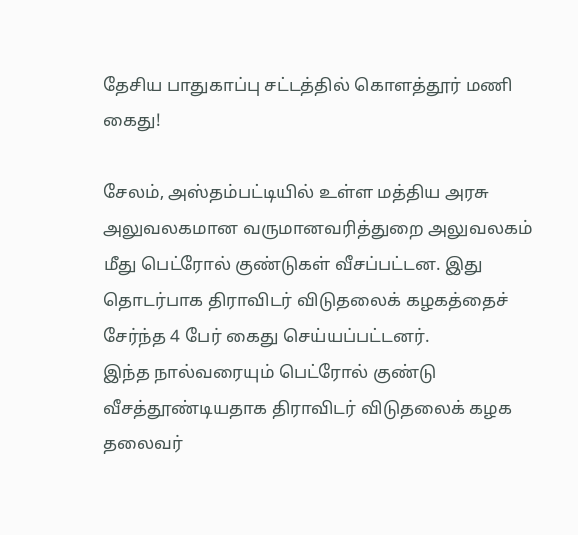தேசிய பாதுகாப்பு சட்டத்தில் கொளத்தூர் மணி கைது!

சேலம், அஸ்தம்பட்டியில் உள்ள மத்திய அரசு அலுவலகமான வருமானவரித்துறை அலுவலகம் மீது பெட்ரோல் குண்டுகள் வீசப்பட்டன. இது தொடர்பாக திராவிடர் விடுதலைக் கழகத்தைச் சேர்ந்த 4 பேர் கைது செய்யப்பட்டனர்.
இந்த நால்வரையும் பெட்ரோல் குண்டு வீசத்தூண்டியதாக திராவிடர் விடுதலைக் கழக தலைவர்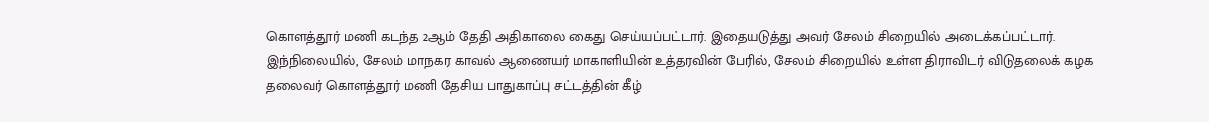கொளத்தூர் மணி கடந்த 2ஆம் தேதி அதிகாலை கைது செய்யப்பட்டார். இதையடுத்து அவர் சேலம் சிறையில் அடைக்கப்பட்டார்.
இந்நிலையில், சேலம் மாநகர காவல் ஆணையர் மாகாளியின் உத்தரவின் பேரில், சேலம் சிறையில் உள்ள திராவிடர் விடுதலைக் கழக தலைவர் கொளத்தூர் மணி தேசிய பாதுகாப்பு சட்டத்தின் கீழ்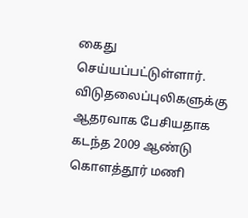கைது செய்யப்பட்டுள்ளார்.
விடுதலைப்புலிகளுக்கு ஆதரவாக பேசியதாக கடந்த 2009 ஆண்டு கொளத்தூர் மணி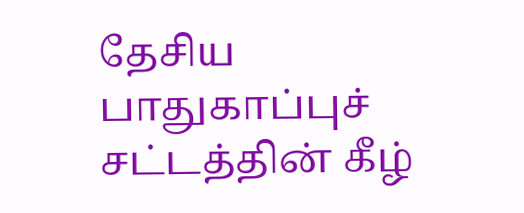தேசிய பாதுகாப்புச் சட்டத்தின் கீழ்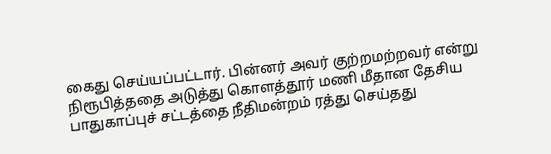கைது செய்யப்பட்டார். பின்னர் அவர் குற்றமற்றவர் என்று நிரூபித்ததை அடுத்து கொளத்தூர் மணி மீதான தேசிய பாதுகாப்புச் சட்டத்தை நீதிமன்றம் ரத்து செய்தது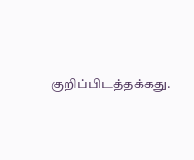குறிப்பிடத்தக்கது.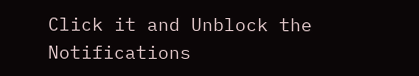Click it and Unblock the Notifications